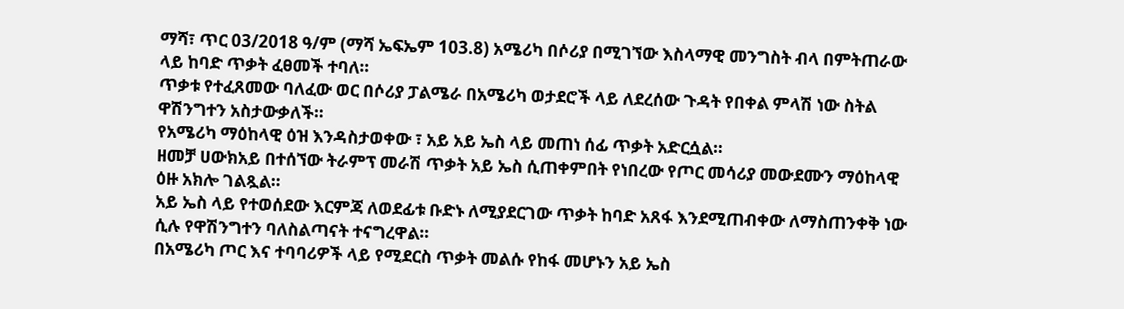ማሻ፣ ጥር 03/2018 ዓ/ም (ማሻ ኤፍኤም 103.8) አሜሪካ በሶሪያ በሚገኘው እስላማዊ መንግስት ብላ በምትጠራው ላይ ከባድ ጥቃት ፈፀመች ተባለ።
ጥቃቱ የተፈጸመው ባለፈው ወር በሶሪያ ፓልሜራ በአሜሪካ ወታደሮች ላይ ለደረሰው ጉዳት የበቀል ምላሽ ነው ስትል ዋሽንግተን አስታውቃለች።
የአሜሪካ ማዕከላዊ ዕዝ እንዳስታወቀው ፣ አይ አይ ኤስ ላይ መጠነ ሰፊ ጥቃት አድርሷል።
ዘመቻ ሀውክአይ በተሰኘው ትራምፕ መራሽ ጥቃት አይ ኤስ ሲጠቀምበት የነበረው የጦር መሳሪያ መውደሙን ማዕከላዊ ዕዙ አክሎ ገልጿል።
አይ ኤስ ላይ የተወሰደው እርምጃ ለወደፊቱ ቡድኑ ለሚያደርገው ጥቃት ከባድ አጸፋ እንደሚጠብቀው ለማስጠንቀቅ ነው ሲሉ የዋሽንግተን ባለስልጣናት ተናግረዋል።
በአሜሪካ ጦር እና ተባባሪዎች ላይ የሚደርስ ጥቃት መልሱ የከፋ መሆኑን አይ ኤስ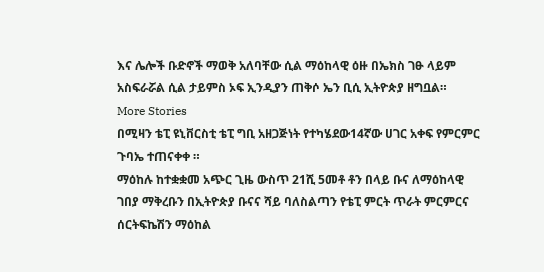እና ሌሎች ቡድኖች ማወቅ አለባቸው ሲል ማዕከላዊ ዕዙ በኤክስ ገፁ ላይም አስፍራሯል ሲል ታይምስ ኦፍ ኢንዲያን ጠቅሶ ኤን ቢሲ ኢትዮጵያ ዘግቧል።
More Stories
በሚዛን ቴፒ ዩኒቨርስቲ ቴፒ ግቢ አዘጋጅነት የተካሄደው14ኛው ሀገር አቀፍ የምርምር ጉባኤ ተጠናቀቀ ።
ማዕከሉ ከተቋቋመ አጭር ጊዜ ውስጥ 21ሺ 5መቶ ቶን በላይ ቡና ለማዕከላዊ ገበያ ማቅረቡን በኢትዮጵያ ቡናና ሻይ ባለስልጣን የቴፒ ምርት ጥራት ምርምርና ሰርትፍኬሽን ማዕከል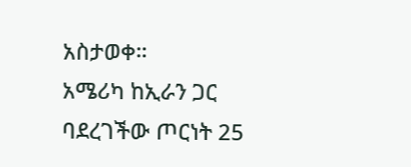አስታወቀ።
አሜሪካ ከኢራን ጋር ባደረገችው ጦርነት 25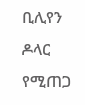ቢሊየን ዶላር የሚጠጋ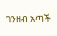ገንዘብ አጣች